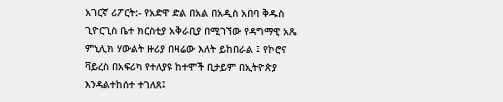አገርኛ ሪፖርት:- የአድዋ ድል በአል በአዲስ አበባ ቅዱስ ጊዮርጊስ ቤተ ክርስቲያ አቅራቢያ በሚገኘው የዳግማዊ አጼ ምኒሊክ ሃውልት ዙሪያ በዛሬው እለት ይከበራል ፤ የኮሮና ቫይረስ በአፍሪካ የተለያዩ ከተሞች ቢታይም በኢትዮጵያ እንዳልተከሰተ ተገለጸ፤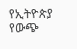የኢትዮጵያ የውጭ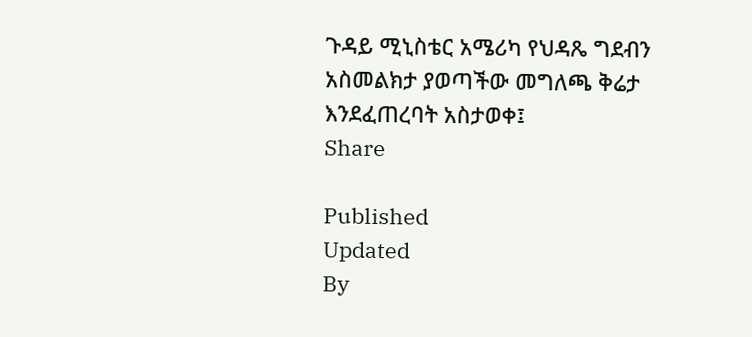ጉዳይ ሚኒስቴር አሜሪካ የህዳጼ ግደብን አስመልክታ ያወጣችው መግለጫ ቅሬታ እንደፈጠረባት አስታወቀ፤
Share

Published
Updated
By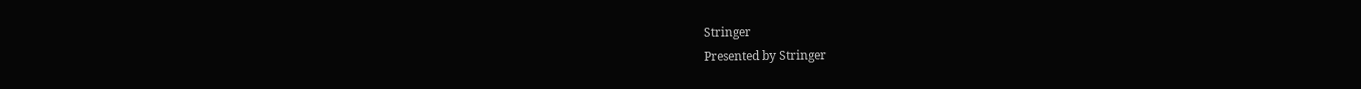Stringer
Presented by Stringer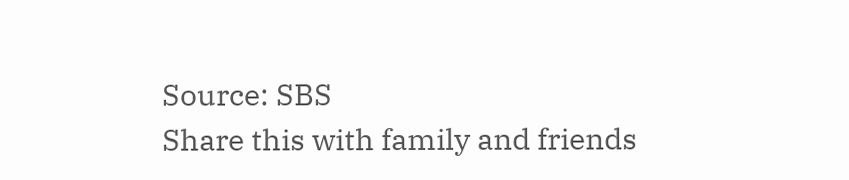Source: SBS
Share this with family and friends